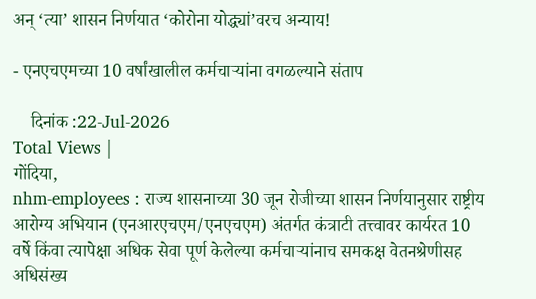अन् ‘त्या’ शासन निर्णयात ‘कोरोना योद्ध्यां’वरच अन्याय!

- एनएचएमच्या 10 वर्षांखालील कर्मचार्‍यांना वगळल्याने संताप

    दिनांक :22-Jul-2026
Total Views |
गोंदिया,
nhm-employees : राज्य शासनाच्या 30 जून रोजीच्या शासन निर्णयानुसार राष्ट्रीय आरोग्य अभियान (एनआरएचएम/एनएचएम) अंतर्गत कंत्राटी तत्त्वावर कार्यरत 10 वर्षे किंवा त्यापेक्षा अधिक सेवा पूर्ण केलेल्या कर्मचार्‍यांनाच समकक्ष वेतनश्रेणीसह अधिसंख्य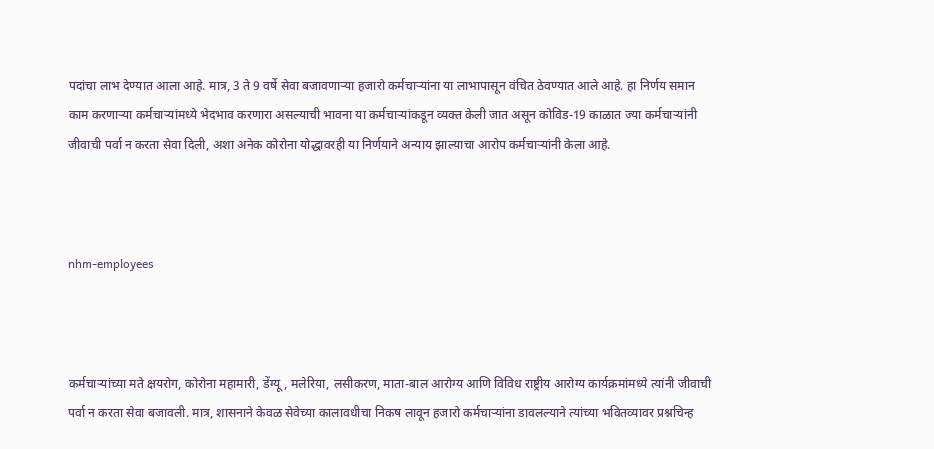पदांचा लाभ देण्यात आला आहे. मात्र, 3 ते 9 वर्षे सेवा बजावणार्‍या हजारो कर्मचार्‍यांना या लाभापासून वंचित ठेवण्यात आले आहे. हा निर्णय समान काम करणार्‍या कर्मचार्‍यांमध्ये भेदभाव करणारा असल्याची भावना या कर्मचार्‍यांकडून व्यक्त केली जात असून कोविड-19 काळात ज्या कर्मचार्‍यांनी जीवाची पर्वा न करता सेवा दिली, अशा अनेक कोरोना योद्धावरही या निर्णयाने अन्याय झाल्याचा आरोप कर्मचार्‍यांनी केला आहे.



nhm-employees



कर्मचार्‍यांच्या मते क्षयरोग, कोरोना महामारी, डेंग्यू, मलेरिया, लसीकरण, माता-बाल आरोग्य आणि विविध राष्ट्रीय आरोग्य कार्यक्रमांमध्ये त्यांनी जीवाची पर्वा न करता सेवा बजावली. मात्र, शासनाने केवळ सेवेच्या कालावधीचा निकष लावून हजारो कर्मचार्‍यांना डावलल्याने त्यांच्या भवितव्यावर प्रश्नचिन्ह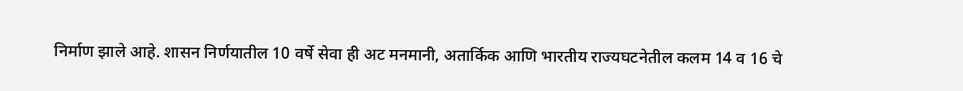निर्माण झाले आहे. शासन निर्णयातील 10 वर्षे सेवा ही अट मनमानी, अतार्किक आणि भारतीय राज्यघटनेतील कलम 14 व 16 चे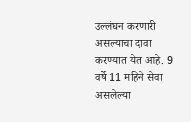उल्लंघन करणारी असल्याचा दावा करण्यात येत आहे. 9 वर्षे 11 महिने सेवा असलेल्या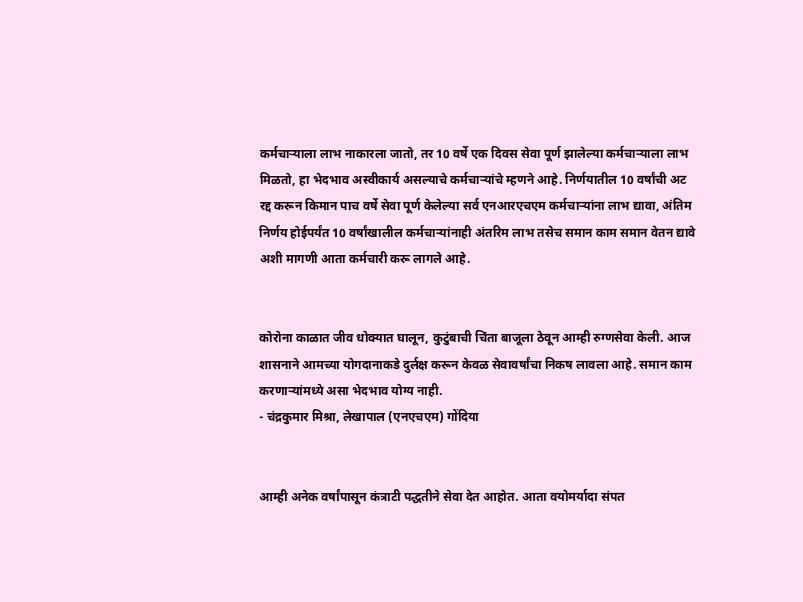कर्मचार्‍याला लाभ नाकारला जातो, तर 10 वर्षे एक दिवस सेवा पूर्ण झालेल्या कर्मचार्‍याला लाभ मिळतो, हा भेदभाव अस्वीकार्य असल्याचे कर्मचार्‍यांचे म्हणने आहे. निर्णयातील 10 वर्षांची अट रद्द करून किमान पाच वर्षे सेवा पूर्ण केलेल्या सर्व एनआरएचएम कर्मचार्‍यांना लाभ द्यावा, अंतिम निर्णय होईपर्यंत 10 वर्षांखालील कर्मचार्‍यांनाही अंतरिम लाभ तसेच समान काम समान वेतन द्यावे अशी मागणी आता कर्मचारी करू लागले आहे.


कोरोना काळात जीव धोक्यात घालून, कुटुंबाची चिंता बाजूला ठेवून आम्ही रुग्णसेवा केली. आज शासनाने आमच्या योगदानाकडे दुर्लक्ष करून केवळ सेवावर्षांचा निकष लावला आहे. समान काम करणार्‍यांमध्ये असा भेदभाव योग्य नाही.
- चंद्रकुमार मिश्रा, लेखापाल (एनएचएम) गोंदिया


आम्ही अनेक वर्षांपासून कंत्राटी पद्धतीने सेवा देत आहोत. आता वयोमर्यादा संपत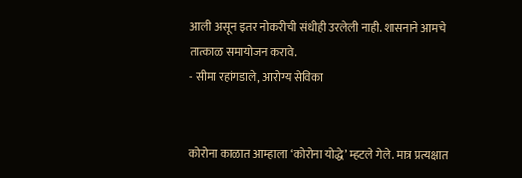आली असून इतर नोकरीची संधीही उरलेली नाही. शासनाने आमचे तात्काळ समायोजन करावे.
- सीमा रहांगडाले, आरोग्य सेविका


कोरोना काळात आम्हाला ‘कोरोना योद्धे’ म्हटले गेले. मात्र प्रत्यक्षात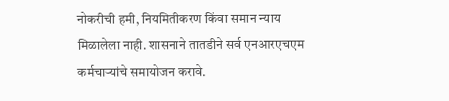नोकरीची हमी, नियमितीकरण किंवा समान न्याय मिळालेला नाही. शासनाने तातडीने सर्व एनआरएचएम कर्मचार्‍यांचे समायोजन करावे.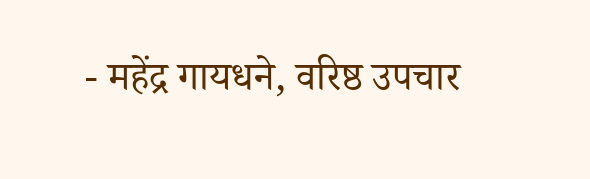- महेंद्र गायधने, वरिष्ठ उपचार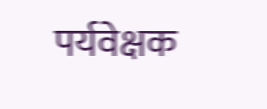पर्यवेक्षक